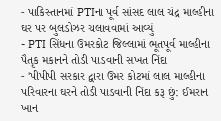- પાકિસ્તાનમાં PTIના પૂર્વ સાંસદ લાલ ચંદ્ર માલ્હીના ઘર પર બુલડોઝર ચલાવવામાં આવ્યું
- PTI સિંધના ઉમરકોટ જિલ્લામાં ભૂતપૂર્વ માલ્હીના પૈતૃક મકાનને તોડી પાડવાની સખત નિંદા
- 'પીપીપી સરકાર દ્વારા ઉમર કોટમાં લાલ માલ્હીના પરિવારના ઘરને તોડી પાડવાની નિંદા કરૂ છું: ઈમરાન ખાન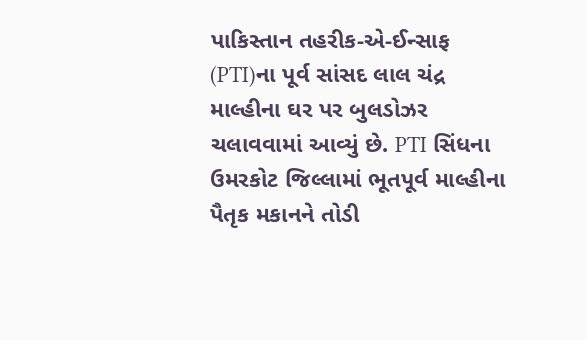પાકિસ્તાન તહરીક-એ-ઈન્સાફ (PTI)ના પૂર્વ સાંસદ લાલ ચંદ્ર માલ્હીના ઘર પર બુલડોઝર ચલાવવામાં આવ્યું છે. PTI સિંધના ઉમરકોટ જિલ્લામાં ભૂતપૂર્વ માલ્હીના પૈતૃક મકાનને તોડી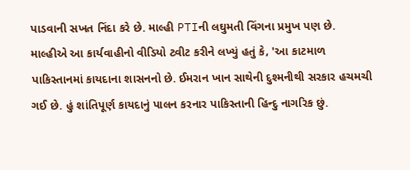પાડવાની સખત નિંદા કરે છે. માલ્હી PTIની લઘુમતી વિંગના પ્રમુખ પણ છે.
માલ્હીએ આ કાર્યવાહીનો વીડિયો ટ્વીટ કરીને લખ્યું હતું કે, 'આ કાટમાળ પાકિસ્તાનમાં કાયદાના શાસનનો છે. ઈમરાન ખાન સાથેની દુશ્મનીથી સરકાર હચમચી ગઈ છે. હું શાંતિપૂર્ણ કાયદાનું પાલન કરનાર પાકિસ્તાની હિન્દુ નાગરિક છું.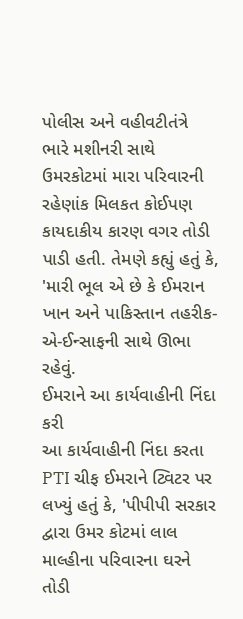પોલીસ અને વહીવટીતંત્રે ભારે મશીનરી સાથે ઉમરકોટમાં મારા પરિવારની રહેણાંક મિલકત કોઈપણ કાયદાકીય કારણ વગર તોડી પાડી હતી. તેમણે કહ્યું હતું કે, 'મારી ભૂલ એ છે કે ઈમરાન ખાન અને પાકિસ્તાન તહરીક-એ-ઈન્સાફની સાથે ઊભા રહેવું.
ઈમરાને આ કાર્યવાહીની નિંદા કરી
આ કાર્યવાહીની નિંદા કરતા PTI ચીફ ઈમરાને ટ્વિટર પર લખ્યું હતું કે, 'પીપીપી સરકાર દ્વારા ઉમર કોટમાં લાલ માલ્હીના પરિવારના ઘરને તોડી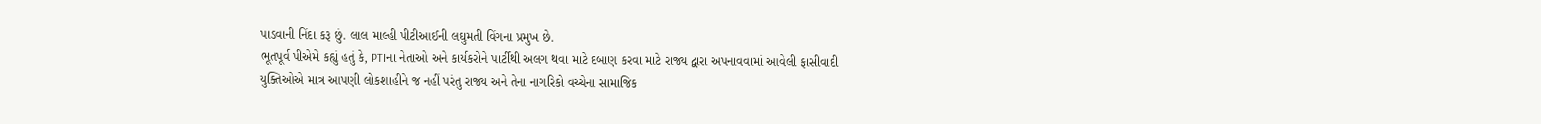પાડવાની નિંદા કરૂ છું. લાલ માલ્હી પીટીઆઈની લઘુમતી વિંગના પ્રમુખ છે.
ભૂતપૂર્વ પીએમે કહ્યું હતું કે, PTIના નેતાઓ અને કાર્યકરોને પાર્ટીથી અલગ થવા માટે દબાણ કરવા માટે રાજ્ય દ્વારા અપનાવવામાં આવેલી ફાસીવાદી યુક્તિઓએ માત્ર આપણી લોકશાહીને જ નહીં પરંતુ રાજ્ય અને તેના નાગરિકો વચ્ચેના સામાજિક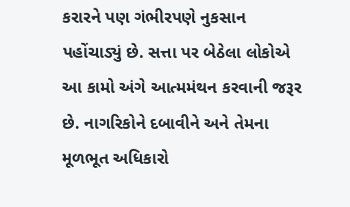કરારને પણ ગંભીરપણે નુકસાન પહોંચાડ્યું છે. સત્તા પર બેઠેલા લોકોએ આ કામો અંગે આત્મમંથન કરવાની જરૂર છે. નાગરિકોને દબાવીને અને તેમના મૂળભૂત અધિકારો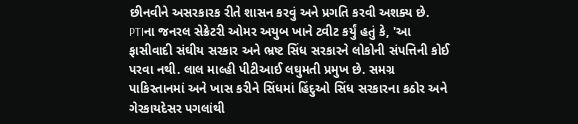છીનવીને અસરકારક રીતે શાસન કરવું અને પ્રગતિ કરવી અશક્ય છે.
PTIના જનરલ સેક્રેટરી ઓમર અયુબ ખાને ટ્વીટ કર્યું હતું કે, 'આ ફાસીવાદી સંઘીય સરકાર અને ભ્રષ્ટ સિંધ સરકારને લોકોની સંપત્તિની કોઈ પરવા નથી. લાલ માલ્હી પીટીઆઈ લઘુમતી પ્રમુખ છે. સમગ્ર પાકિસ્તાનમાં અને ખાસ કરીને સિંધમાં હિંદુઓ સિંધ સરકારના કઠોર અને ગેરકાયદેસર પગલાંથી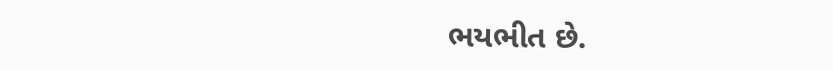ભયભીત છે.